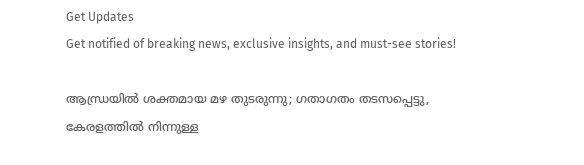Get Updates
Get notified of breaking news, exclusive insights, and must-see stories!

ആന്ധ്രയില്‍ ശക്തമായ മഴ തുടരുന്നു; ഗതാഗതം തടസപ്പെട്ടു, കേരളത്തില്‍ നിന്നുള്ള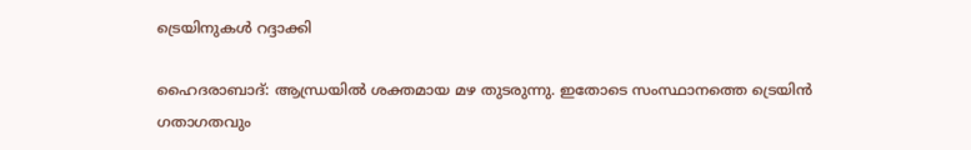ട്രെയിനുകള്‍ റദ്ദാക്കി

ഹൈദരാബാദ്: ആന്ധ്രയില്‍ ശക്തമായ മഴ തുടരുന്നു. ഇതോടെ സംസ്ഥാനത്തെ ട്രെയിന്‍ ഗതാഗതവും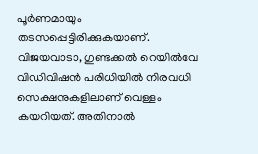പൂര്‍ണമായും തടസപ്പെട്ടിരിക്കുകയാണ്. വിജയവാടാ, ഗുണ്ടക്കല്‍ റെയില്‍വേ വിഡിവിഷന്‍ പരിധിയില്‍ നിരവധി സെക്ഷനുകളിലാണ് വെള്ളം കയറിയത്. അതിനാല്‍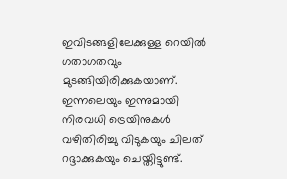ഇവിടങ്ങളിലേക്കുള്ള റെയില്‍ ഗതാഗതവും മുടങ്ങിയിരിക്കുകയാണ്. ഇന്നലെയും ഇന്നുമായി നിരവധി ട്രെയിനുകള്‍ വഴിതിരിച്ചു വിടുകയും ചിലത് റദ്ദാക്കുകയും ചെയ്തിട്ടുണ്ട്.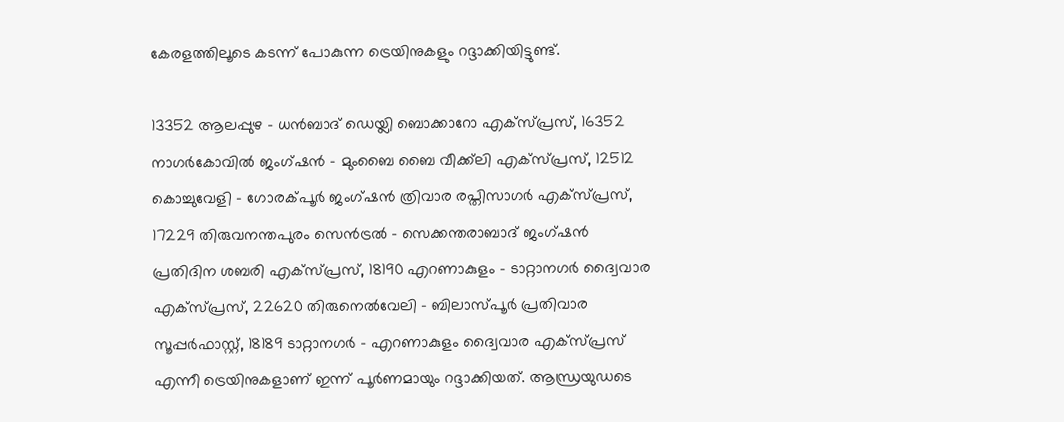കേരളത്തിലൂടെ കടന്ന് പോകുന്ന ട്രെയിനുകളും റദ്ദാക്കിയിട്ടുണ്ട്.

13352 ആലപ്പുഴ - ധന്‍ബാദ് ഡെയ്ലി ബൊക്കാറോ എക്‌സ്പ്രസ്, 16352 നാഗര്‍കോവില്‍ ജംഗ്ഷന്‍ - മുംബൈ ബൈ വീക്ക്‌ലി എക്‌സ്പ്രസ്, 12512 കൊച്ചുവേളി - ഗോരക്പൂര്‍ ജംഗ്ഷന്‍ ത്രിവാര രപ്തിസാഗര്‍ എക്‌സ്പ്രസ്, 17229 തിരുവനന്തപുരം സെന്‍ട്രല്‍ - സെക്കന്തരാബാദ് ജംഗ്ഷന്‍ പ്രതിദിന ശബരി എക്‌സ്പ്രസ്, 18190 എറണാകുളം - ടാറ്റാനഗര്‍ ദ്വൈവാര എക്‌സ്പ്രസ്, 22620 തിരുനെല്‍വേലി - ബിലാസ്പൂര്‍ പ്രതിവാര സൂപ്പര്‍ഫാസ്റ്റ്, 18189 ടാറ്റാനഗര്‍ - എറണാകുളം ദ്വൈവാര എക്‌സ്പ്രസ് എന്നീ ട്രെയിനുകളാണ് ഇന്ന് പൂര്‍ണമായും റദ്ദാക്കിയത്. ആന്ധ്രയുഡടെ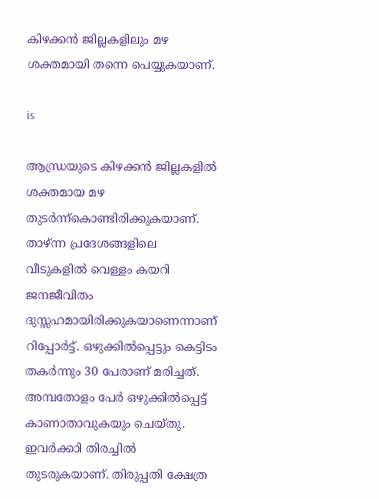കിഴക്കന്‍ ജില്ലകളിലും മഴ ശക്തമായി തന്നെ പെയ്യുകയാണ്.

is

ആന്ധ്രയുടെ കിഴക്കന്‍ ജില്ലകളില്‍ ശക്തമായ മഴ തുടര്‍ന്ന്‌കൊണ്ടിരിക്കുകയാണ്. താഴ്ന്ന പ്രദേശങ്ങളിലെ വീടുകളില്‍ വെള്ളം കയറി ജനജീവിതം ദുസ്സഹമായിരിക്കുകയാണെന്നാണ് റിപ്പോര്‍ട്ട്. ഒഴുക്കില്‍പ്പെട്ടും കെട്ടിടം തകര്‍ന്നും 30 പേരാണ് മരിച്ചത്. അമ്പതോളം പേര്‍ ഒഴുക്കില്‍പ്പെട്ട് കാണാതാവുകയും ചെയ്തു. ഇവര്‍ക്കാി തിരച്ചില്‍ തുടരുകയാണ്. തിരുപ്പതി ക്ഷേത്ര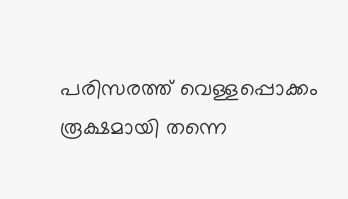പരിസരത്ത് വെള്ളപ്പൊക്കം രൂക്ഷമായി തന്നെ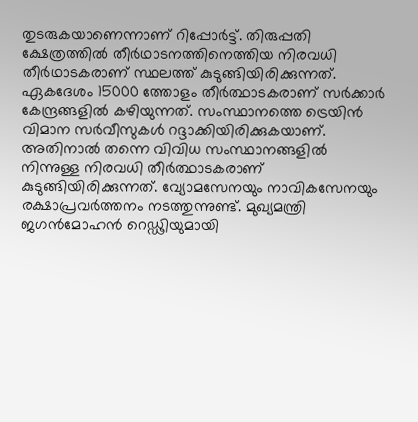തുടരുകയാണെന്നാണ് റിപ്പോര്‍ട്ട്. തിരുപ്പതി ക്ഷേത്രത്തില്‍ തീര്‍ഥാടനത്തിനെത്തിയ നിരവധി തീര്‍ഥാടകരാണ് സ്ഥലത്ത് കുടുങ്ങിയിരിക്കുന്നത്. ഏകദേശം 15000 ത്തോളം തീര്‍ത്ഥാടകരാണ് സര്‍ക്കാര്‍ കേന്ദ്രങ്ങളില്‍ കഴിയുന്നത്. സംസ്ഥാനത്തെ ട്രെയിന്‍ വിമാന സര്‍വീസുകള്‍ റദ്ദാക്കിയിരിക്കുകയാണ്. അതിനാല്‍ തന്നെ വിവിധ സംസ്ഥാനങ്ങളില്‍ നിന്നുള്ള നിരവധി തീര്‍ത്ഥാടകരാണ് കുടുങ്ങിയിരിക്കുന്നത്. വ്യോമസേനയും നാവികസേനയും രക്ഷാപ്രവര്‍ത്തനം നടത്തുന്നുണ്ട്. മുഖ്യമന്ത്രി ജഗന്‍മോഹന്‍ റെഡ്ഢിയുമായി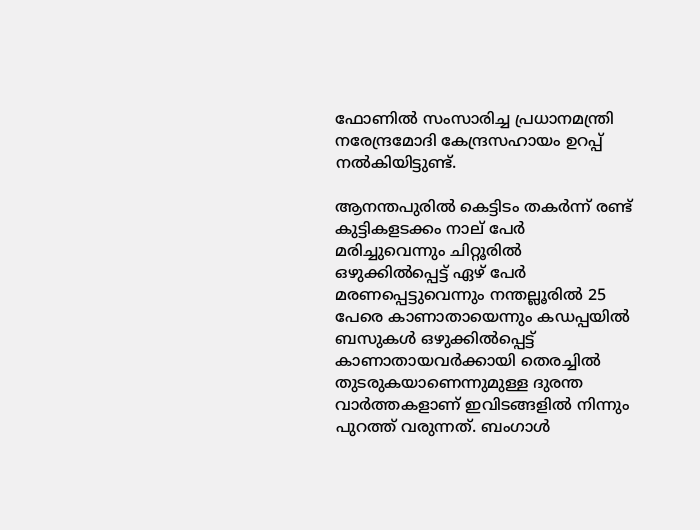ഫോണില്‍ സംസാരിച്ച പ്രധാനമന്ത്രി നരേന്ദ്രമോദി കേന്ദ്രസഹായം ഉറപ്പ് നല്‍കിയിട്ടുണ്ട്.

ആനന്തപുരില്‍ കെട്ടിടം തകര്‍ന്ന് രണ്ട് കുട്ടികളടക്കം നാല് പേര്‍ മരിച്ചുവെന്നും ചിറ്റൂരില്‍ ഒഴുക്കില്‍പ്പെട്ട് ഏഴ് പേര്‍ മരണപ്പെട്ടുവെന്നും നന്തല്ലൂരില്‍ 25 പേരെ കാണാതായെന്നും കഡപ്പയില്‍ ബസുകള്‍ ഒഴുക്കില്‍പ്പെട്ട് കാണാതായവര്‍ക്കായി തെരച്ചില്‍ തുടരുകയാണെന്നുമുള്ള ദുരന്ത വാര്‍ത്തകളാണ് ഇവിടങ്ങളില്‍ നിന്നും പുറത്ത് വരുന്നത്. ബംഗാള്‍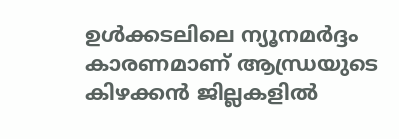ഉള്‍ക്കടലിലെ ന്യൂനമര്‍ദ്ദം കാരണമാണ് ആന്ധ്രയുടെ കിഴക്കന്‍ ജില്ലകളില്‍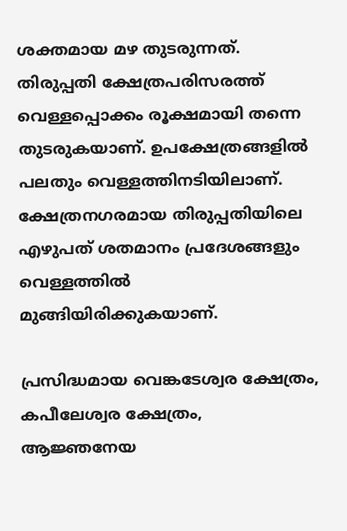ശക്തമായ മഴ തുടരുന്നത്. തിരുപ്പതി ക്ഷേത്രപരിസരത്ത് വെള്ളപ്പൊക്കം രൂക്ഷമായി തന്നെ തുടരുകയാണ്. ഉപക്ഷേത്രങ്ങളില്‍ പലതും വെള്ളത്തിനടിയിലാണ്. ക്ഷേത്രനഗരമായ തിരുപ്പതിയിലെ എഴുപത് ശതമാനം പ്രദേശങ്ങളും വെള്ളത്തില്‍ മുങ്ങിയിരിക്കുകയാണ്.

പ്രസിദ്ധമായ വെങ്കടേശ്വര ക്ഷേത്രം, കപീലേശ്വര ക്ഷേത്രം, ആജ്ഞനേയ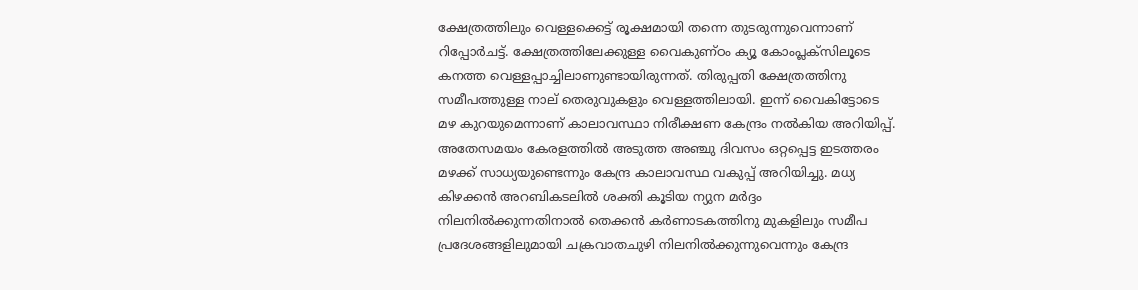ക്ഷേത്രത്തിലും വെള്ളക്കെട്ട് രൂക്ഷമായി തന്നെ തുടരുന്നുവെന്നാണ് റിപ്പോര്‍ചട്ട്. ക്ഷേത്രത്തിലേക്കുള്ള വൈകുണ്ഠം ക്യൂ കോംപ്ലക്സിലൂടെ കനത്ത വെള്ളപ്പാച്ചിലാണുണ്ടായിരുന്നത്. തിരുപ്പതി ക്ഷേത്രത്തിനു സമീപത്തുള്ള നാല് തെരുവുകളും വെള്ളത്തിലായി. ഇന്ന് വൈകിട്ടോടെ മഴ കുറയുമെന്നാണ് കാലാവസ്ഥാ നിരീക്ഷണ കേന്ദ്രം നല്‍കിയ അറിയിപ്പ്. അതേസമയം കേരളത്തില്‍ അടുത്ത അഞ്ചു ദിവസം ഒറ്റപ്പെട്ട ഇടത്തരം മഴക്ക് സാധ്യയുണ്ടെന്നും കേന്ദ്ര കാലാവസ്ഥ വകുപ്പ് അറിയിച്ചു. മധ്യ കിഴക്കന്‍ അറബികടലില്‍ ശക്തി കൂടിയ ന്യുന മര്‍ദ്ദം നിലനില്‍ക്കുന്നതിനാല്‍ തെക്കന്‍ കര്‍ണാടകത്തിനു മുകളിലും സമീപ പ്രദേശങ്ങളിലുമായി ചക്രവാതചുഴി നിലനില്‍ക്കുന്നുവെന്നും കേന്ദ്ര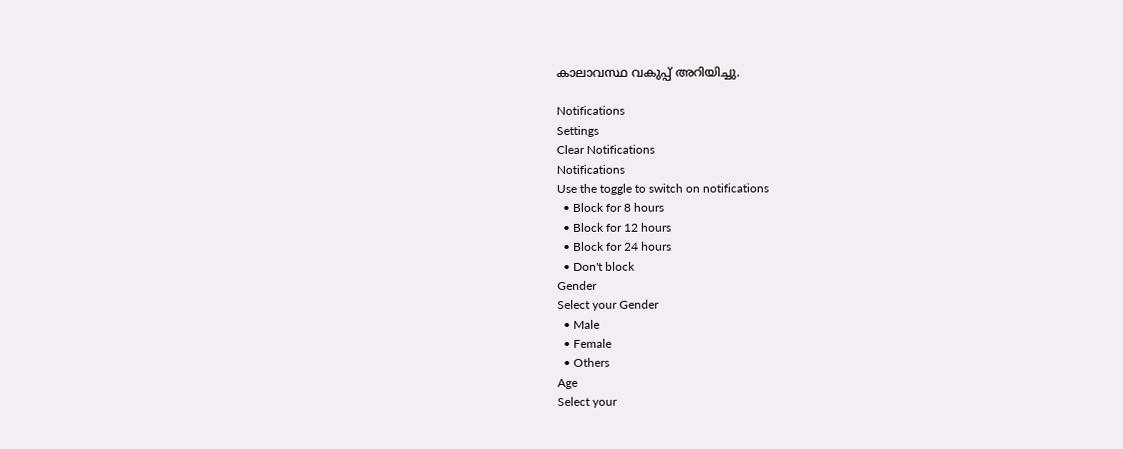കാലാവസ്ഥ വകുപ്പ് അറിയിച്ചു.

Notifications
Settings
Clear Notifications
Notifications
Use the toggle to switch on notifications
  • Block for 8 hours
  • Block for 12 hours
  • Block for 24 hours
  • Don't block
Gender
Select your Gender
  • Male
  • Female
  • Others
Age
Select your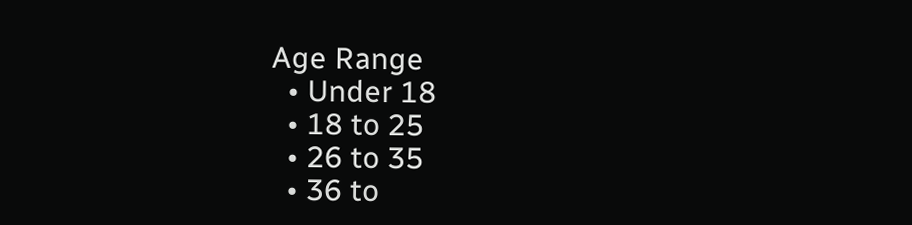Age Range
  • Under 18
  • 18 to 25
  • 26 to 35
  • 36 to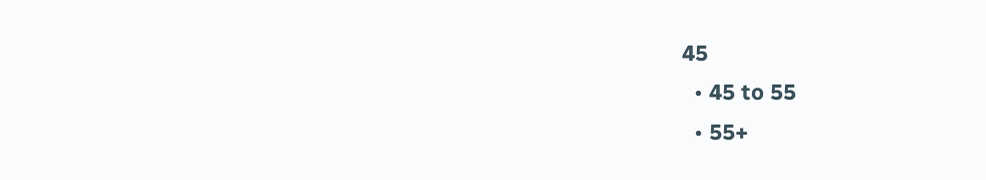45
  • 45 to 55
  • 55+